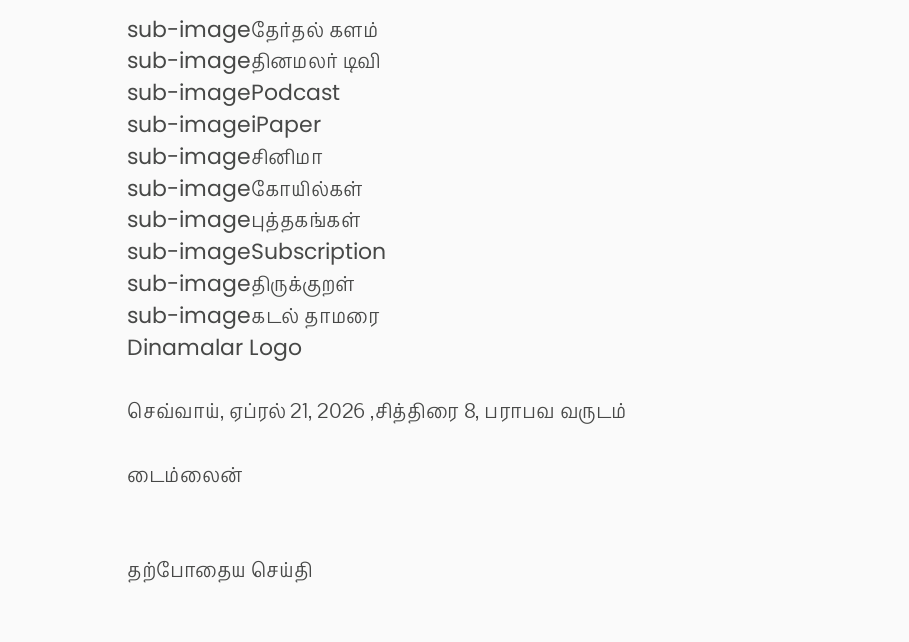sub-imageதேர்தல் களம்
sub-imageதினமலர் டிவி
sub-imagePodcast
sub-imageiPaper
sub-imageசினிமா
sub-imageகோயில்கள்
sub-imageபுத்தகங்கள்
sub-imageSubscription
sub-imageதிருக்குறள்
sub-imageகடல் தாமரை
Dinamalar Logo

செவ்வாய், ஏப்ரல் 21, 2026 ,சித்திரை 8, பராபவ வருடம்

டைம்லைன்


தற்போதைய செய்தி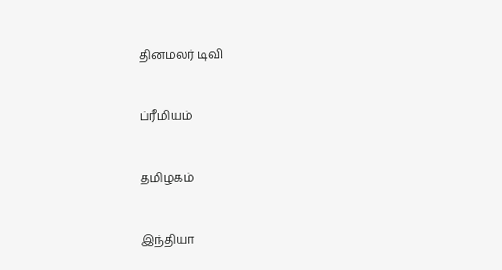தினமலர் டிவி


ப்ரீமியம்


தமிழகம்


இந்தியா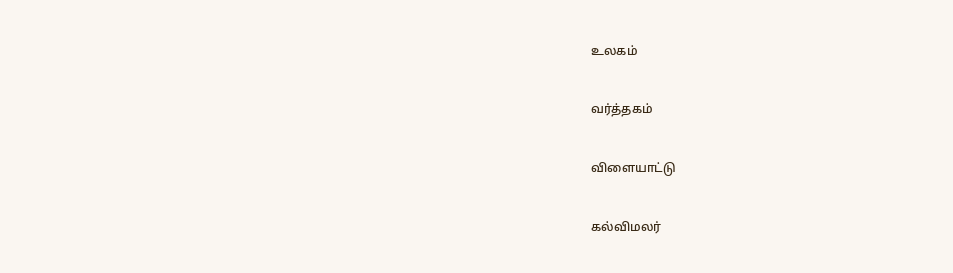உலகம்


வர்த்தகம்


விளையாட்டு


கல்விமலர்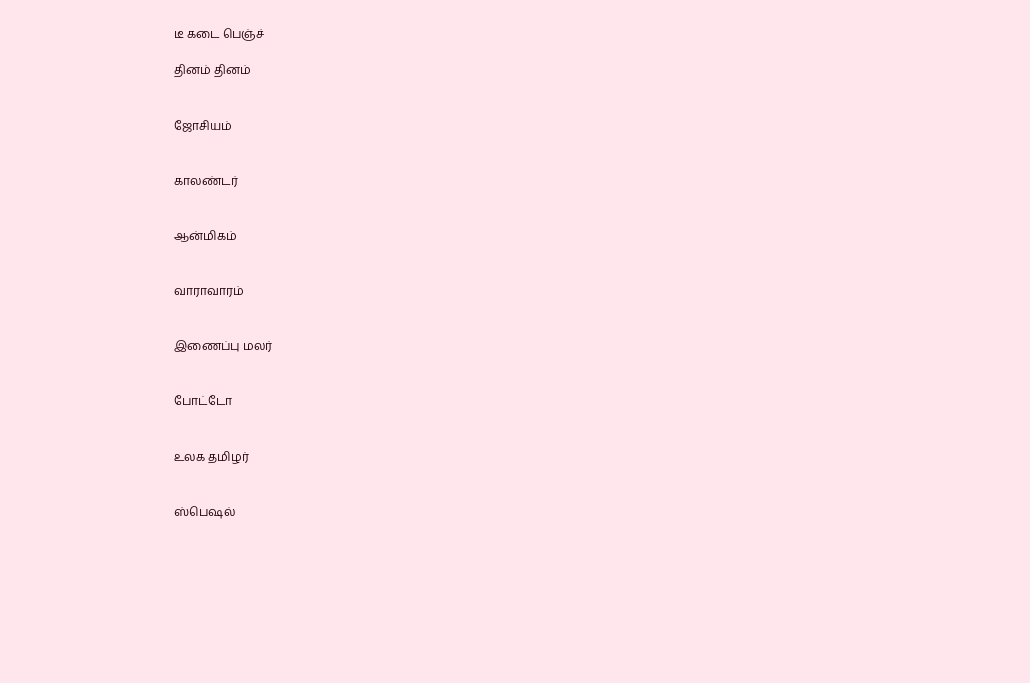டீ கடை பெஞ்ச்

தினம் தினம்


ஜோசியம்


காலண்டர்


ஆன்மிகம்


வாராவாரம்


இணைப்பு மலர்


போட்டோ


உலக தமிழர்


ஸ்பெஷல்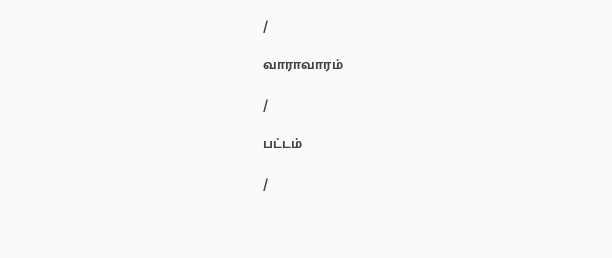/

வாராவாரம்

/

பட்டம்

/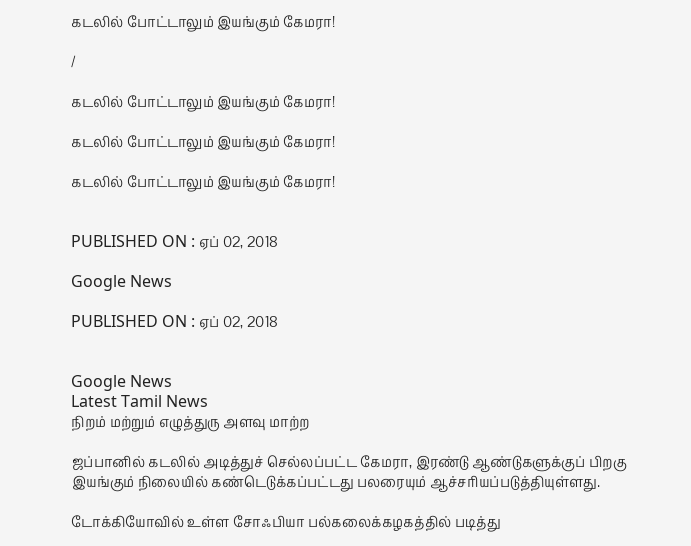கடலில் போட்டாலும் இயங்கும் கேமரா!

/

கடலில் போட்டாலும் இயங்கும் கேமரா!

கடலில் போட்டாலும் இயங்கும் கேமரா!

கடலில் போட்டாலும் இயங்கும் கேமரா!


PUBLISHED ON : ஏப் 02, 2018

Google News

PUBLISHED ON : ஏப் 02, 2018


Google News
Latest Tamil News
நிறம் மற்றும் எழுத்துரு அளவு மாற்ற

ஜப்பானில் கடலில் அடித்துச் செல்லப்பட்ட கேமரா, இரண்டு ஆண்டுகளுக்குப் பிறகு இயங்கும் நிலையில் கண்டெடுக்கப்பட்டது பலரையும் ஆச்சரியப்படுத்தியுள்ளது.

டோக்கியோவில் உள்ள சோஃபியா பல்கலைக்கழகத்தில் படித்து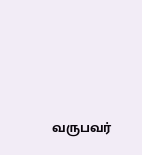வருபவர்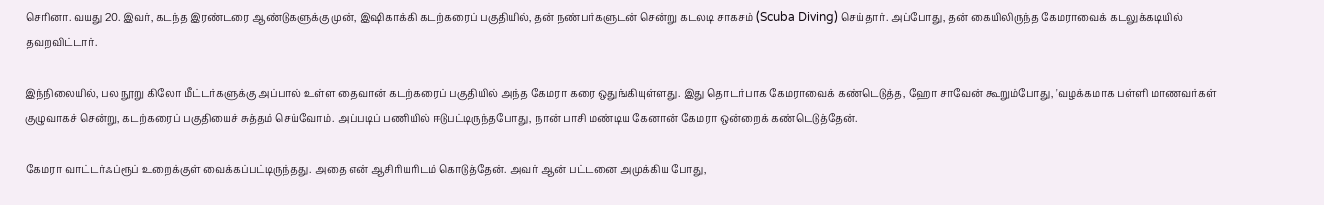செரினா. வயது 20. இவர், கடந்த இரண்டரை ஆண்டுகளுக்கு முன், இஷிகாக்கி கடற்கரைப் பகுதியில், தன் நண்பர்களுடன் சென்று கடலடி சாகசம் (Scuba Diving) செய்தார். அப்போது, தன் கையிலிருந்த கேமராவைக் கடலுக்கடியில் தவறவிட்டார்.

இந்நிலையில், பல நூறு கிலோ மீட்டர்களுக்கு அப்பால் உள்ள தைவான் கடற்கரைப் பகுதியில் அந்த கேமரா கரை ஒதுங்கியுள்ளது. இது தொடர்பாக கேமராவைக் கண்டெடுத்த, ஹோ சாவேன் கூறும்போது, 'வழக்கமாக பள்ளி மாணவர்கள் குழுவாகச் சென்று, கடற்கரைப் பகுதியைச் சுத்தம் செய்வோம். அப்படிப் பணியில் ஈடுபட்டிருந்தபோது, நான் பாசி மண்டிய கேனான் கேமரா ஒன்றைக் கண்டெடுத்தேன்.

கேமரா வாட்டர்ஃப்ரூப் உறைக்குள் வைக்கப்பட்டிருந்தது. அதை என் ஆசிரியரிடம் கொடுத்தேன். அவர் ஆன் பட்டனை அமுக்கிய போது,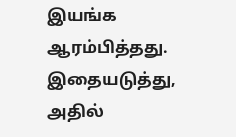இயங்க ஆரம்பித்தது. இதையடுத்து, அதில்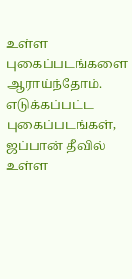உள்ள புகைப்படங்களை ஆராய்ந்தோம். எடுக்கப்பட்ட புகைப்படங்கள், ஜப்பான் தீவில் உள்ள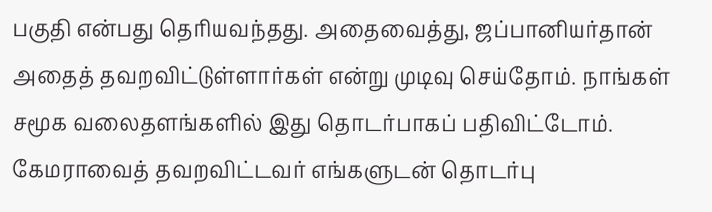பகுதி என்பது தெரியவந்தது. அதைவைத்து, ஜப்பானியர்தான் அதைத் தவறவிட்டுள்ளார்கள் என்று முடிவு செய்தோம். நாங்கள் சமூக வலைதளங்களில் இது தொடர்பாகப் பதிவிட்டோம். கேமராவைத் தவறவிட்டவர் எங்களுடன் தொடர்பு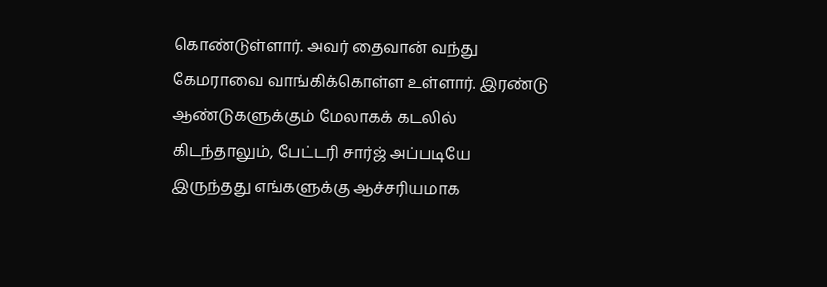கொண்டுள்ளார். அவர் தைவான் வந்து கேமராவை வாங்கிக்கொள்ள உள்ளார். இரண்டு ஆண்டுகளுக்கும் மேலாகக் கடலில் கிடந்தாலும், பேட்டரி சார்ஜ் அப்படியே இருந்தது எங்களுக்கு ஆச்சரியமாக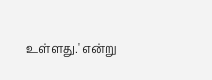உள்ளது.' என்று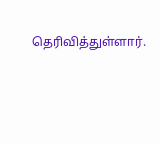தெரிவித்துள்ளார்.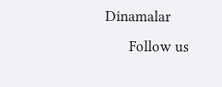Dinamalar
      Follow us